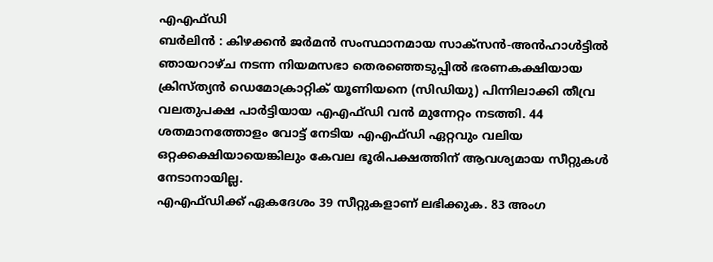എഎഫ്ഡി
ബർലിൻ : കിഴക്കൻ ജർമൻ സംസ്ഥാനമായ സാക്സൻ-അൻഹാൾട്ടിൽ ഞായറാഴ്ച നടന്ന നിയമസഭാ തെരഞ്ഞെടുപ്പിൽ ഭരണകക്ഷിയായ ക്രിസ്ത്യൻ ഡെമോക്രാറ്റിക് യൂണിയനെ (സിഡിയു) പിന്നിലാക്കി തീവ്ര വലതുപക്ഷ പാർട്ടിയായ എഎഫ്ഡി വൻ മുന്നേറ്റം നടത്തി. 44 ശതമാനത്തോളം വോട്ട് നേടിയ എഎഫ്ഡി ഏറ്റവും വലിയ ഒറ്റക്കക്ഷിയായെങ്കിലും കേവല ഭൂരിപക്ഷത്തിന് ആവശ്യമായ സീറ്റുകൾ നേടാനായില്ല.
എഎഫ്ഡിക്ക് ഏകദേശം 39 സീറ്റുകളാണ് ലഭിക്കുക. 83 അംഗ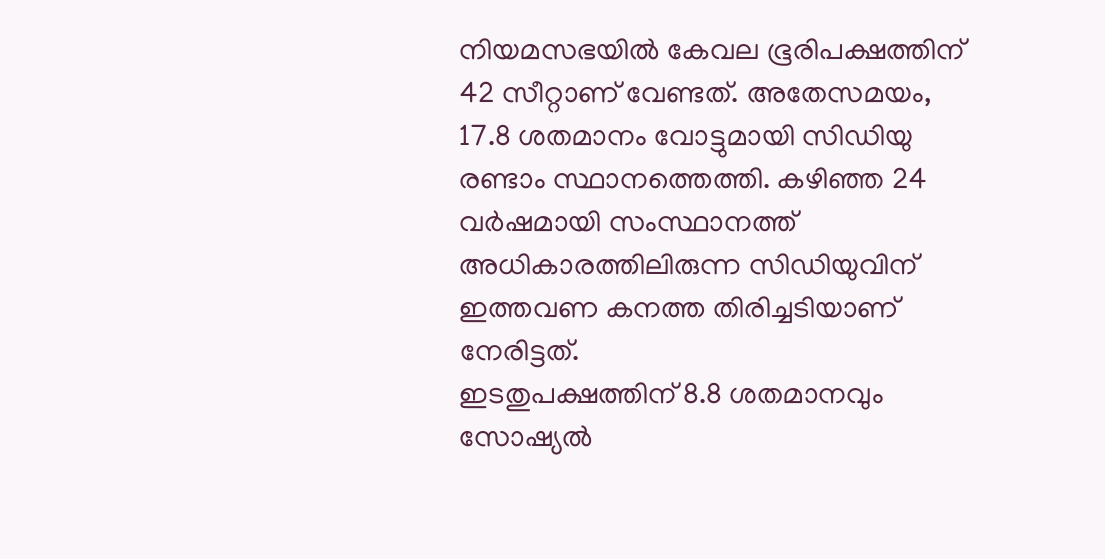നിയമസഭയിൽ കേവല ഭൂരിപക്ഷത്തിന് 42 സീറ്റാണ് വേണ്ടത്. അതേസമയം, 17.8 ശതമാനം വോട്ടുമായി സിഡിയു രണ്ടാം സ്ഥാനത്തെത്തി. കഴിഞ്ഞ 24 വർഷമായി സംസ്ഥാനത്ത് അധികാരത്തിലിരുന്ന സിഡിയുവിന് ഇത്തവണ കനത്ത തിരിച്ചടിയാണ് നേരിട്ടത്.
ഇടതുപക്ഷത്തിന് 8.8 ശതമാനവും സോഷ്യൽ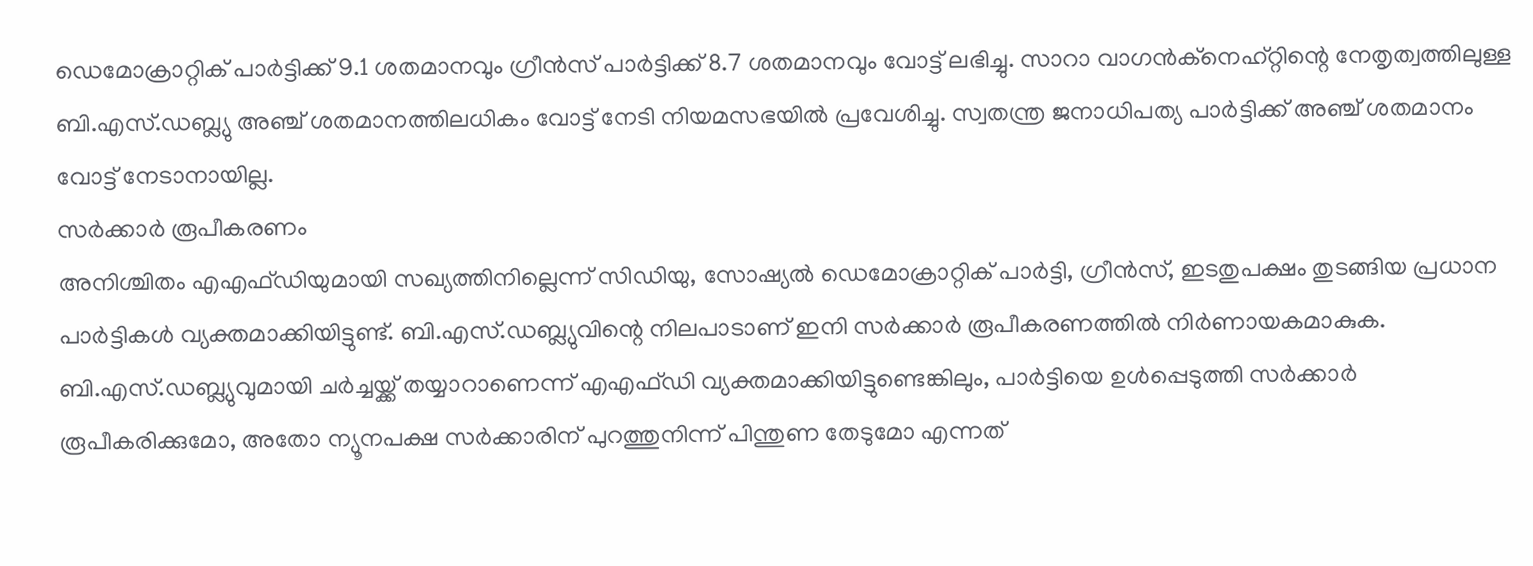ഡെമോക്രാറ്റിക് പാർട്ടിക്ക് 9.1 ശതമാനവും ഗ്രീൻസ് പാർട്ടിക്ക് 8.7 ശതമാനവും വോട്ട് ലഭിച്ചു. സാറാ വാഗൻക്നെഹ്റ്റിന്റെ നേതൃത്വത്തിലുള്ള ബി.എസ്.ഡബ്ല്യു അഞ്ച് ശതമാനത്തിലധികം വോട്ട് നേടി നിയമസഭയിൽ പ്രവേശിച്ചു. സ്വതന്ത്ര ജനാധിപത്യ പാർട്ടിക്ക് അഞ്ച് ശതമാനം വോട്ട് നേടാനായില്ല.
സർക്കാർ രൂപീകരണം
അനിശ്ചിതം എഎഫ്ഡിയുമായി സഖ്യത്തിനില്ലെന്ന് സിഡിയു, സോഷ്യൽ ഡെമോക്രാറ്റിക് പാർട്ടി, ഗ്രീൻസ്, ഇടതുപക്ഷം തുടങ്ങിയ പ്രധാന പാർട്ടികൾ വ്യക്തമാക്കിയിട്ടുണ്ട്. ബി.എസ്.ഡബ്ല്യുവിന്റെ നിലപാടാണ് ഇനി സർക്കാർ രൂപീകരണത്തിൽ നിർണായകമാകുക.
ബി.എസ്.ഡബ്ല്യുവുമായി ചർച്ചയ്ക്ക് തയ്യാറാണെന്ന് എഎഫ്ഡി വ്യക്തമാക്കിയിട്ടുണ്ടെങ്കിലും, പാർട്ടിയെ ഉൾപ്പെടുത്തി സർക്കാർ രൂപീകരിക്കുമോ, അതോ ന്യൂനപക്ഷ സർക്കാരിന് പുറത്തുനിന്ന് പിന്തുണ തേടുമോ എന്നത്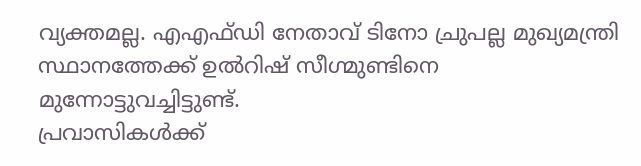വ്യക്തമല്ല. എഎഫ്ഡി നേതാവ് ടിനോ ച്രുപല്ല മുഖ്യമന്ത്രി സ്ഥാനത്തേക്ക് ഉൽറിഷ് സീഗ്മുണ്ടിനെ മുന്നോട്ടുവച്ചിട്ടുണ്ട്.
പ്രവാസികൾക്ക്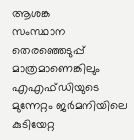ആശങ്ക
സംസ്ഥാന തെരഞ്ഞെടുപ്പ് മാത്രമാണെങ്കിലും എഎഫ്ഡിയുടെ മുന്നേറ്റം ജർമനിയിലെ കുടിയേറ്റ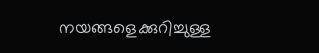നയങ്ങളെക്കുറിച്ചുള്ള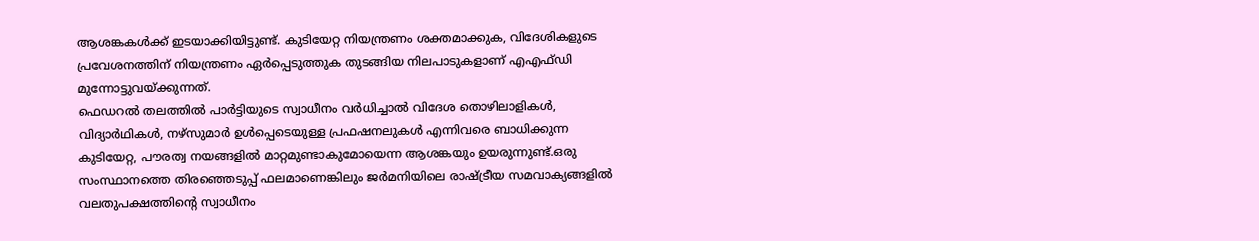ആശങ്കകൾക്ക് ഇടയാക്കിയിട്ടുണ്ട്. കുടിയേറ്റ നിയന്ത്രണം ശക്തമാക്കുക, വിദേശികളുടെ പ്രവേശനത്തിന് നിയന്ത്രണം ഏർപ്പെടുത്തുക തുടങ്ങിയ നിലപാടുകളാണ് എഎഫ്ഡി മുന്നോട്ടുവയ്ക്കുന്നത്.
ഫെഡറൽ തലത്തിൽ പാർട്ടിയുടെ സ്വാധീനം വർധിച്ചാൽ വിദേശ തൊഴിലാളികൾ, വിദ്യാർഥികൾ, നഴ്സുമാർ ഉൾപ്പെടെയുള്ള പ്രഫഷനലുകൾ എന്നിവരെ ബാധിക്കുന്ന കുടിയേറ്റ, പൗരത്വ നയങ്ങളിൽ മാറ്റമുണ്ടാകുമോയെന്ന ആശങ്കയും ഉയരുന്നുണ്ട്.ഒരു സംസ്ഥാനത്തെ തിരഞ്ഞെടുപ്പ് ഫലമാണെങ്കിലും ജർമനിയിലെ രാഷ്ട്രീയ സമവാക്യങ്ങളിൽ വലതുപക്ഷത്തിന്റെ സ്വാധീനം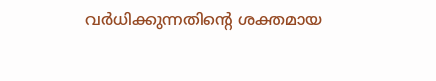വർധിക്കുന്നതിന്റെ ശക്തമായ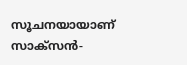സൂചനയായാണ് സാക്സൻ-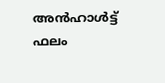അൻഹാൾട്ട് ഫലം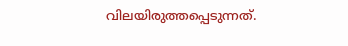വിലയിരുത്തപ്പെടുന്നത്.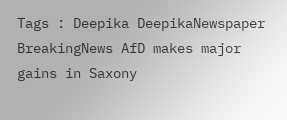Tags : Deepika DeepikaNewspaper BreakingNews AfD makes major gains in Saxony